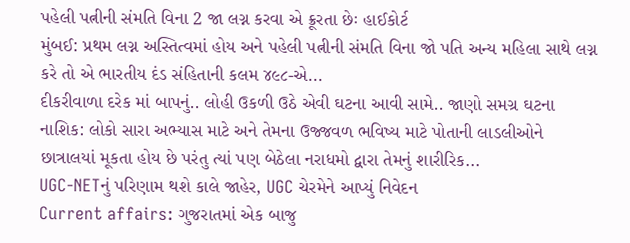પહેલી પત્નીની સંમતિ વિના 2 જા લગ્ન કરવા એ ક્રૂરતા છેઃ હાઈકોર્ટ
મુંબઈ: પ્રથમ લગ્ન અસ્તિત્વમાં હોય અને પહેલી પત્નીની સંમતિ વિના જો પતિ અન્ય મહિલા સાથે લગ્ન કરે તો એ ભારતીય દંડ સંહિતાની કલમ ૪૯૮-એ...
દીકરીવાળા દરેક માં બાપનું.. લોહી ઉકળી ઉઠે એવી ઘટના આવી સામે.. જાણો સમગ્ર ઘટના
નાશિક: લોકો સારા અભ્યાસ માટે અને તેમના ઉજ્જવળ ભવિષ્ય માટે પોતાની લાડલીઓને છાત્રાલયાં મૂકતા હોય છે પરંતુ ત્યાં પણ બેઠેલા નરાધમો દ્વારા તેમનું શારીરિક...
UGC-NETનું પરિણામ થશે કાલે જાહેર, UGC ચેરમેને આપ્યું નિવેદન
Current affairs: ગુજરાતમાં એક બાજુ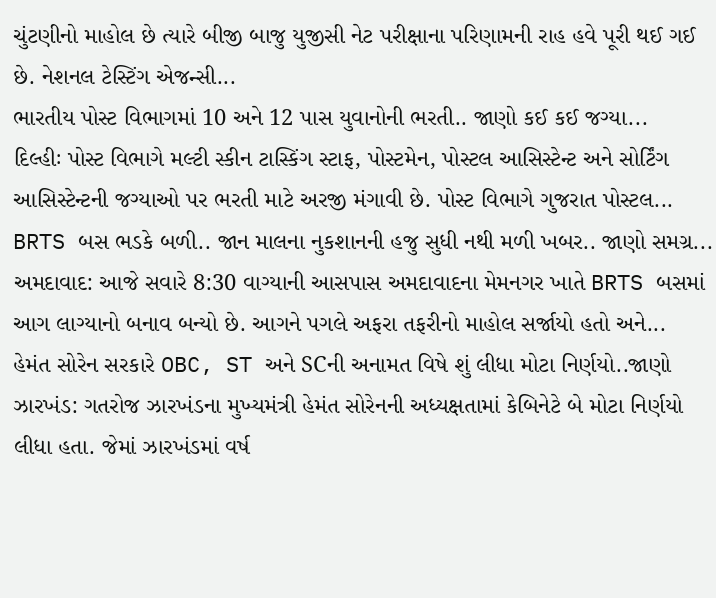ચુંટણીનો માહોલ છે ત્યારે બીજી બાજુ યુજીસી નેટ પરીક્ષાના પરિણામની રાહ હવે પૂરી થઈ ગઈ છે. નેશનલ ટેસ્ટિંગ એજન્સી...
ભારતીય પોસ્ટ વિભાગમાં 10 અને 12 પાસ યુવાનોની ભરતી.. જાણો કઈ કઈ જગ્યા...
દિલ્હીઃ પોસ્ટ વિભાગે મલ્ટી સ્કીન ટાસ્કિંગ સ્ટાફ, પોસ્ટમેન, પોસ્ટલ આસિસ્ટેન્ટ અને સોર્ટિંગ આસિસ્ટેન્ટની જગ્યાઓ પર ભરતી માટે અરજી મંગાવી છે. પોસ્ટ વિભાગે ગુજરાત પોસ્ટલ...
BRTS બસ ભડકે બળી.. જાન માલના નુકશાનની હજુ સુધી નથી મળી ખબર.. જાણો સમગ્ર...
અમદાવાદ: આજે સવારે 8:30 વાગ્યાની આસપાસ અમદાવાદના મેમનગર ખાતે BRTS બસમાં આગ લાગ્યાનો બનાવ બન્યો છે. આગને પગલે અફરા તફરીનો માહોલ સર્જાયો હતો અને...
હેમંત સોરેન સરકારે OBC, ST અને SCની અનામત વિષે શું લીધા મોટા નિર્ણયો..જાણો
ઝારખંડ: ગતરોજ ઝારખંડના મુખ્યમંત્રી હેમંત સોરેનની અધ્યક્ષતામાં કેબિનેટે બે મોટા નિર્ણયો લીધા હતા. જેમાં ઝારખંડમાં વર્ષ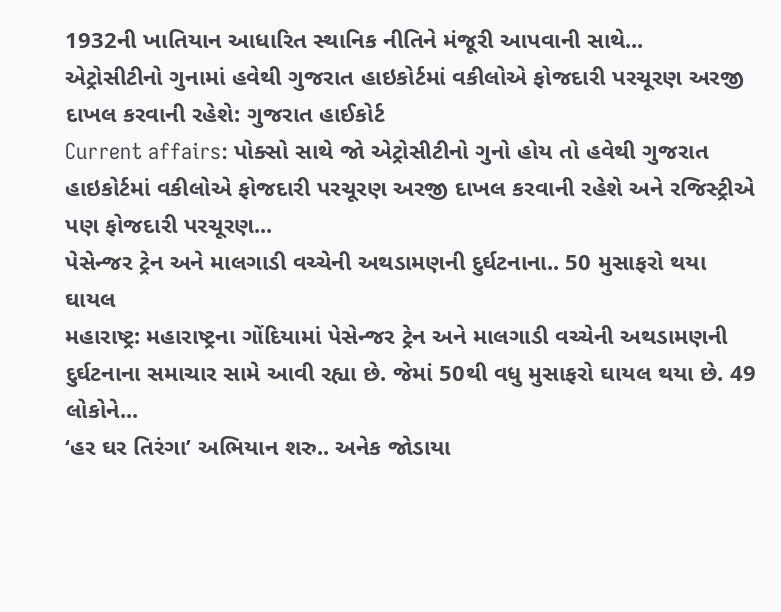1932ની ખાતિયાન આધારિત સ્થાનિક નીતિને મંજૂરી આપવાની સાથે...
એટ્રોસીટીનો ગુનામાં હવેથી ગુજરાત હાઇકોર્ટમાં વકીલોએ ફોજદારી પરચૂરણ અરજી દાખલ કરવાની રહેશે: ગુજરાત હાઈકોર્ટ
Current affairs: પોક્સો સાથે જો એટ્રોસીટીનો ગુનો હોય તો હવેથી ગુજરાત હાઇકોર્ટમાં વકીલોએ ફોજદારી પરચૂરણ અરજી દાખલ કરવાની રહેશે અને રજિસ્ટ્રીએ પણ ફોજદારી પરચૂરણ...
પેસેન્જર ટ્રેન અને માલગાડી વચ્ચેની અથડામણની દુર્ઘટનાના.. 50 મુસાફરો થયા ઘાયલ
મહારાષ્ટ્ર: મહારાષ્ટ્રના ગોંદિયામાં પેસેન્જર ટ્રેન અને માલગાડી વચ્ચેની અથડામણની દુર્ઘટનાના સમાચાર સામે આવી રહ્યા છે. જેમાં 50થી વધુ મુસાફરો ઘાયલ થયા છે. 49 લોકોને...
‘હર ઘર તિરંગા’ અભિયાન શરુ.. અનેક જોડાયા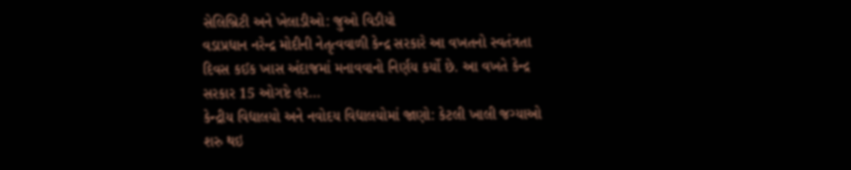સેલિબ્રિટી અને ખેલાડીઓ: જુઓ વિડીયો
વડાપ્રધાન નરેન્દ્ર મોદીની નેતૃત્વવાળી કેન્દ્ર સરકારે આ વખતનો સ્વતંત્રતા દિવસ કઈક ખાસ અંદાજમાં મનાવવાનો નિર્ણય કર્યો છે. આ વખતે કેન્દ્ર સરકાર 15 ઓગષ્ટે હર...
કેન્દ્રીય વિદ્યાલયો અને નવોદય વિદ્યાલયોમાં જાણો: કેટલી ખાલી જગ્યાઓ શરુ થઇ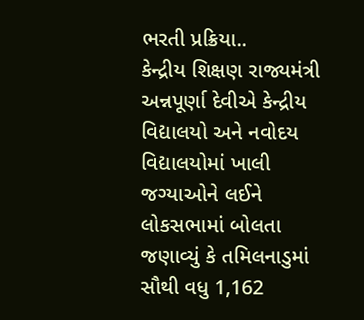ભરતી પ્રક્રિયા..
કેન્દ્રીય શિક્ષણ રાજ્યમંત્રી અન્નપૂર્ણા દેવીએ કેન્દ્રીય વિદ્યાલયો અને નવોદય વિદ્યાલયોમાં ખાલી જગ્યાઓને લઈને લોકસભામાં બોલતા જણાવ્યું કે તમિલનાડુમાં સૌથી વધુ 1,162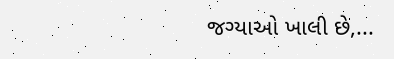જગ્યાઓ ખાલી છે,...